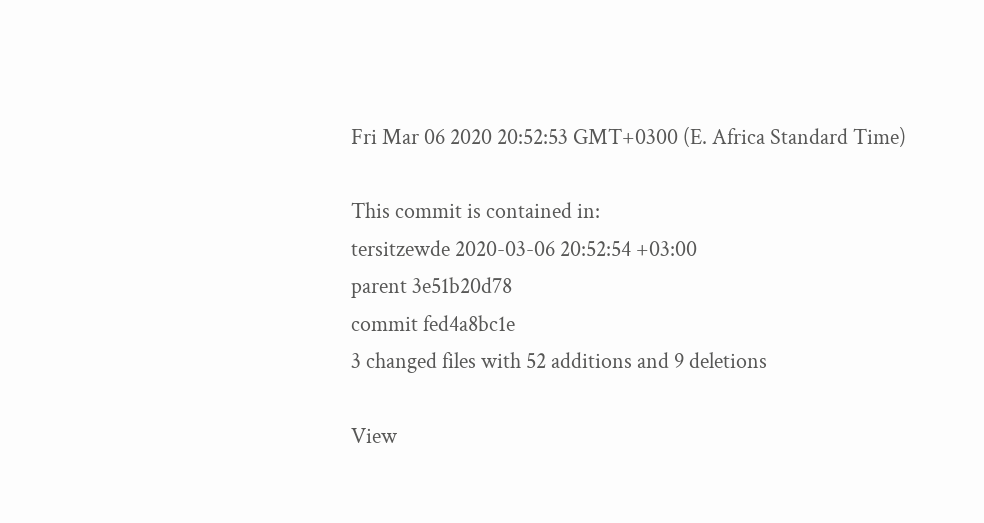Fri Mar 06 2020 20:52:53 GMT+0300 (E. Africa Standard Time)

This commit is contained in:
tersitzewde 2020-03-06 20:52:54 +03:00
parent 3e51b20d78
commit fed4a8bc1e
3 changed files with 52 additions and 9 deletions

View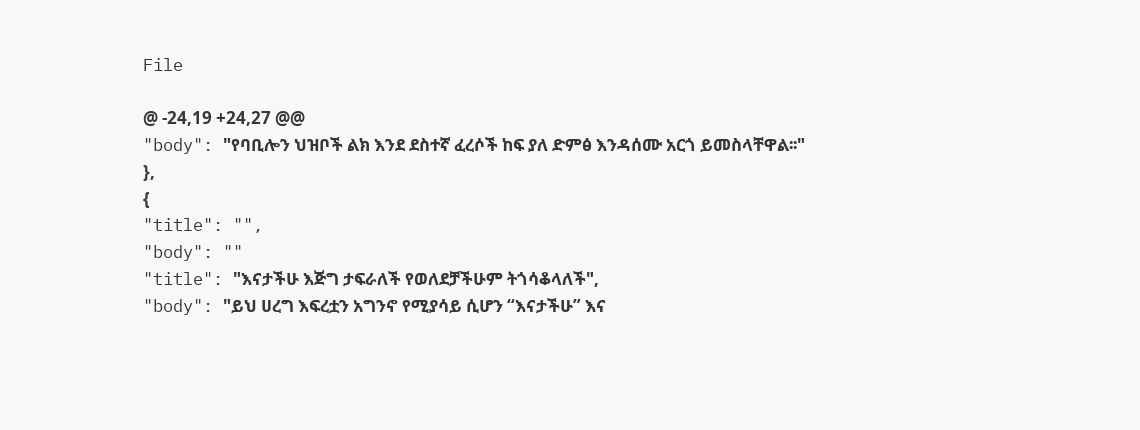File

@ -24,19 +24,27 @@
"body": "የባቢሎን ህዝቦች ልክ እንደ ደስተኛ ፈረሶች ከፍ ያለ ድምፅ እንዳሰሙ አርጎ ይመስላቸዋል፡፡"
},
{
"title": "",
"body": ""
"title": "እናታችሁ እጅግ ታፍራለች የወለደቻችሁም ትጎሳቆላለች",
"body": "ይህ ሀረግ እፍረቷን አግንኖ የሚያሳይ ሲሆን “እናታችሁ” እና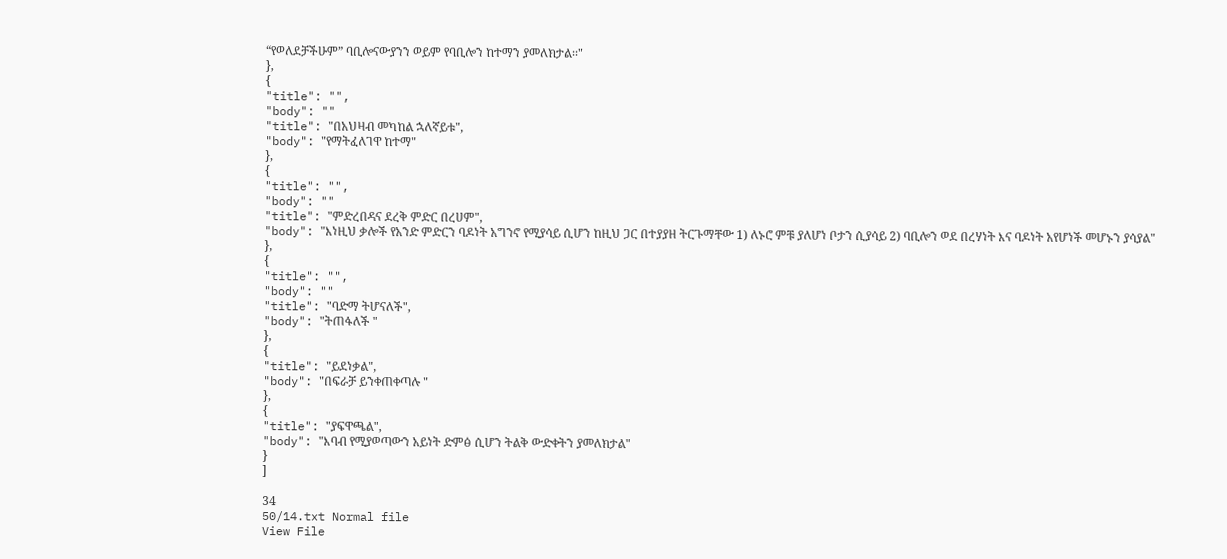“የወለደቻችሁም” ባቢሎናውያንን ወይም የባቢሎን ከተማን ያመለክታል፡፡"
},
{
"title": "",
"body": ""
"title": "በአህዛብ መካከል ኋለኛይቱ",
"body": "የማትፈለገዋ ከተማ"
},
{
"title": "",
"body": ""
"title": "ምድረበዳና ደረቅ ምድር በረሀም",
"body": "እነዚህ ቃሎች የአንድ ምድርን ባዶነት አግንኖ የሚያሳይ ሲሆን ከዚህ ጋር በተያያዘ ትርጉማቸው 1) ለኑሮ ምቹ ያለሆነ ቦታን ሲያሳይ 2) ባቢሎን ወደ በረሃነት እና ባዶነት አየሆነች መሆኑን ያሳያል"
},
{
"title": "",
"body": ""
"title": "ባድማ ትሆናለች",
"body": "ትጠፋለች "
},
{
"title": "ይደነቃል",
"body": "በፍራቻ ይንቀጠቀጣሉ "
},
{
"title": "ያፍዋጫል",
"body": "እባብ የሚያወጣውን አይነት ድምፅ ሲሆን ትልቅ ውድቀትን ያመለክታል"
}
]

34
50/14.txt Normal file
View File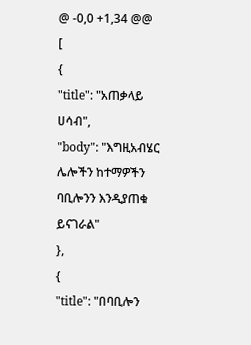@ -0,0 +1,34 @@
[
{
"title": "አጠቃላይ ሀሳብ",
"body": "እግዚአብሄር ሌሎችን ከተማዎችን ባቢሎንን እንዲያጠቁ ይናገራል"
},
{
"title": "በባቢሎን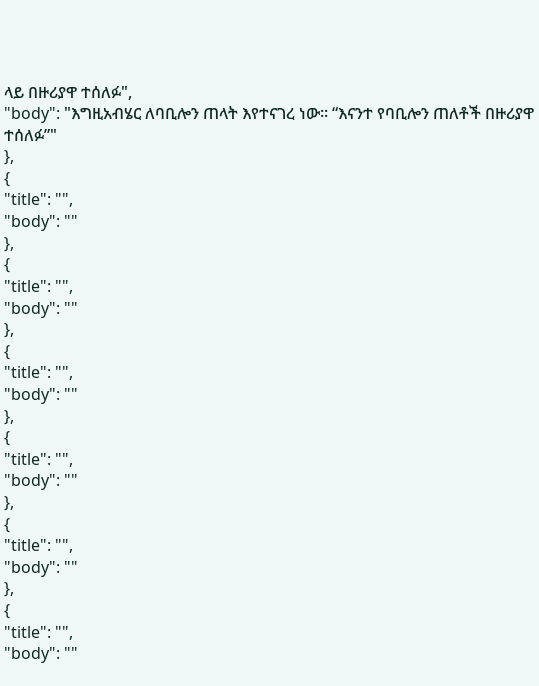ላይ በዙሪያዋ ተሰለፉ",
"body": "እግዚአብሄር ለባቢሎን ጠላት እየተናገረ ነው፡፡ “እናንተ የባቢሎን ጠለቶች በዙሪያዋ ተሰለፉ”"
},
{
"title": "",
"body": ""
},
{
"title": "",
"body": ""
},
{
"title": "",
"body": ""
},
{
"title": "",
"body": ""
},
{
"title": "",
"body": ""
},
{
"title": "",
"body": ""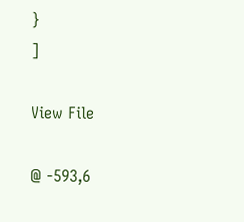}
]

View File

@ -593,6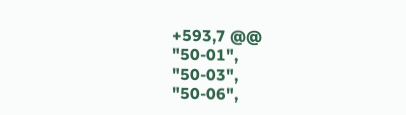+593,7 @@
"50-01",
"50-03",
"50-06",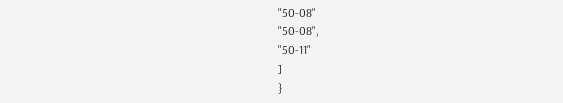"50-08"
"50-08",
"50-11"
]
}